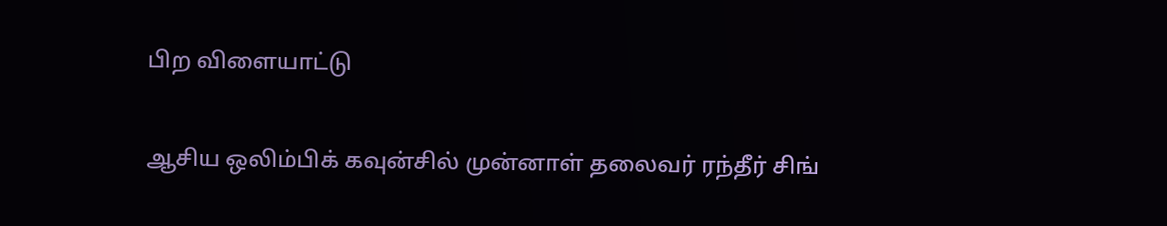பிற விளையாட்டு

ஆசிய ஒலிம்பிக் கவுன்சில் முன்னாள் தலைவர் ரந்தீர் சிங்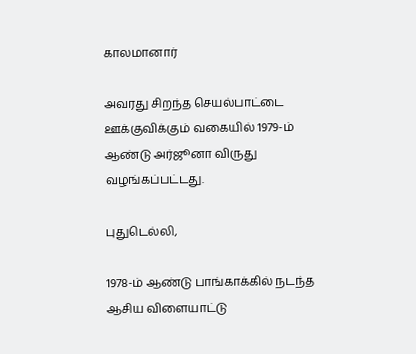காலமானார்

அவரது சிறந்த செயல்பாட்டை ஊக்குவிக்கும் வகையில் 1979-ம் ஆண்டு அர்ஜூனா விருது வழங்கப்பட்டது.

புதுடெல்லி,

1978-ம் ஆண்டு பாங்காக்கில் நடந்த ஆசிய விளையாட்டு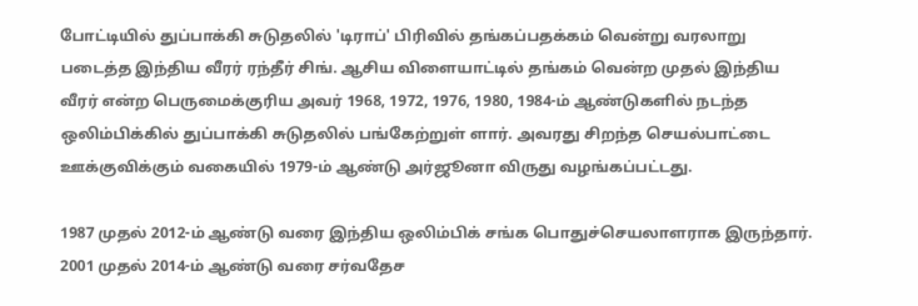போட்டியில் துப்பாக்கி சுடுதலில் 'டிராப்' பிரிவில் தங்கப்பதக்கம் வென்று வரலாறு படைத்த இந்திய வீரர் ரந்தீர் சிங். ஆசிய விளையாட்டில் தங்கம் வென்ற முதல் இந்திய வீரர் என்ற பெருமைக்குரிய அவர் 1968, 1972, 1976, 1980, 1984-ம் ஆண்டுகளில் நடந்த ஒலிம்பிக்கில் துப்பாக்கி சுடுதலில் பங்கேற்றுள் ளார். அவரது சிறந்த செயல்பாட்டை ஊக்குவிக்கும் வகையில் 1979-ம் ஆண்டு அர்ஜூனா விருது வழங்கப்பட்டது.

1987 முதல் 2012-ம் ஆண்டு வரை இந்திய ஒலிம்பிக் சங்க பொதுச்செயலாளராக இருந்தார். 2001 முதல் 2014-ம் ஆண்டு வரை சர்வதேச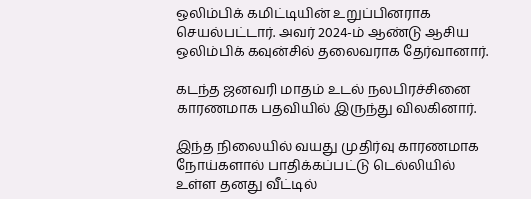ஒலிம்பிக் கமிட்டியின் உறுப்பினராக செயல்பட்டார். அவர் 2024-ம் ஆண்டு ஆசிய ஒலிம்பிக் கவுன்சில் தலைவராக தேர்வானார்.

கடந்த ஜனவரி மாதம் உடல் நலபிரச்சினை காரணமாக பதவியில் இருந்து விலகினார்.

இந்த நிலையில் வயது முதிர்வு காரணமாக நோய்களால் பாதிக்கப்பட்டு டெல்லியில் உள்ள தனது வீட்டில்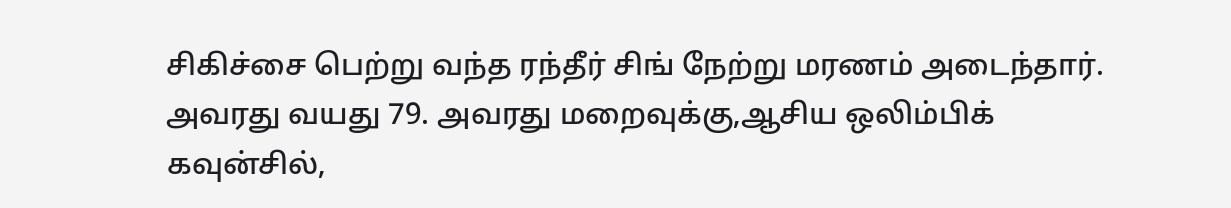சிகிச்சை பெற்று வந்த ரந்தீர் சிங் நேற்று மரணம் அடைந்தார். அவரது வயது 79. அவரது மறைவுக்கு,ஆசிய ஒலிம்பிக் கவுன்சில்,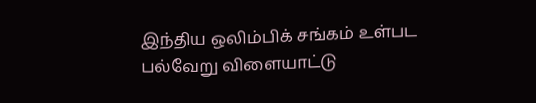இந்திய ஒலிம்பிக் சங்கம் உள்பட பல்வேறு விளையாட்டு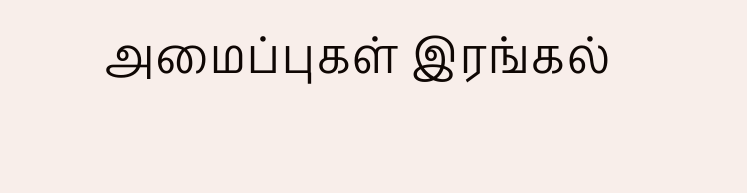அமைப்புகள் இரங்கல்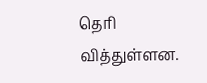தெரி வித்துள்ளன.